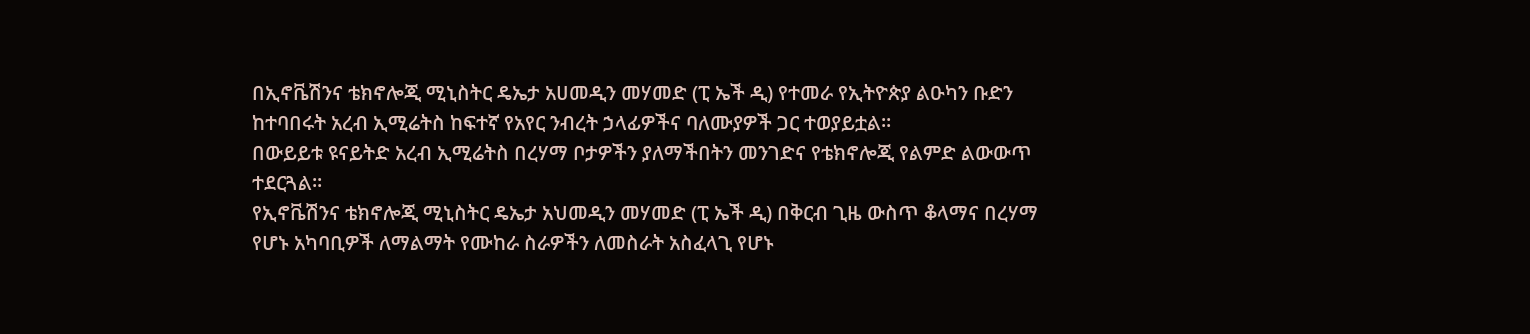በኢኖቬሽንና ቴክኖሎጂ ሚኒስትር ዴኤታ አሀመዲን መሃመድ (ፒ ኤች ዲ) የተመራ የኢትዮጵያ ልዑካን ቡድን ከተባበሩት አረብ ኢሚሬትስ ከፍተኛ የአየር ንብረት ኃላፊዎችና ባለሙያዎች ጋር ተወያይቷል።
በውይይቱ ዩናይትድ አረብ ኢሚሬትስ በረሃማ ቦታዎችን ያለማችበትን መንገድና የቴክኖሎጂ የልምድ ልውውጥ ተደርጓል።
የኢኖቬሽንና ቴክኖሎጂ ሚኒስትር ዴኤታ አህመዲን መሃመድ (ፒ ኤች ዲ) በቅርብ ጊዜ ውስጥ ቆላማና በረሃማ የሆኑ አካባቢዎች ለማልማት የሙከራ ስራዎችን ለመስራት አስፈላጊ የሆኑ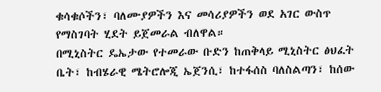ቁሳቁሶችን፣ ባለሙያዎችን እና መሳሪያዎችን ወደ አገር ውስጥ የማስገባት ሂደት ይጀመራል ብለዋል።
በሚኒስትር ዴኤታው የተመራው ቡድን ከጠቅላይ ሚኒስትር ፅህፈት ቤት፣ ከብሄራዊ ሜትሮሎጂ ኤጀንሲ፣ ከተፋሰስ ባለስልጣን፣ ከሰው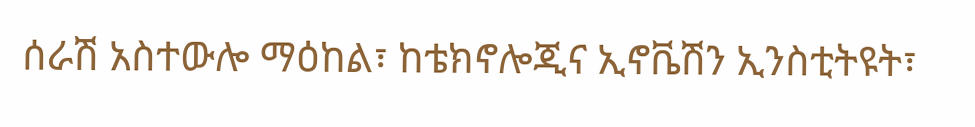ሰራሽ አስተውሎ ማዕከል፣ ከቴክኖሎጂና ኢኖቬሽን ኢንስቲትዩት፣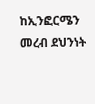ከኢንፎርሜን መረብ ደህንነት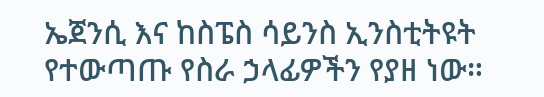ኤጀንሲ እና ከስፔስ ሳይንስ ኢንስቲትዩት የተውጣጡ የስራ ኃላፊዎችን የያዘ ነው።